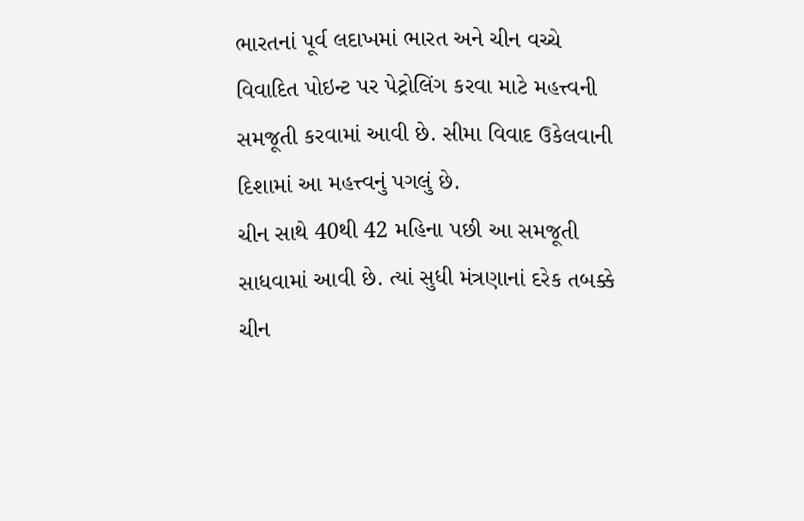ભારતનાં પૂર્વ લદાખમાં ભારત અને ચીન વચ્ચે વિવાદિત પોઇન્ટ પર પેટ્રોલિંગ કરવા માટે મહત્ત્વની સમજૂતી કરવામાં આવી છે. સીમા વિવાદ ઉકેલવાની દિશામાં આ મહત્ત્વનું પગલું છે.
ચીન સાથે 40થી 42 મહિના પછી આ સમજૂતી સાધવામાં આવી છે. ત્યાં સુધી મંત્રણાનાં દરેક તબક્કે ચીન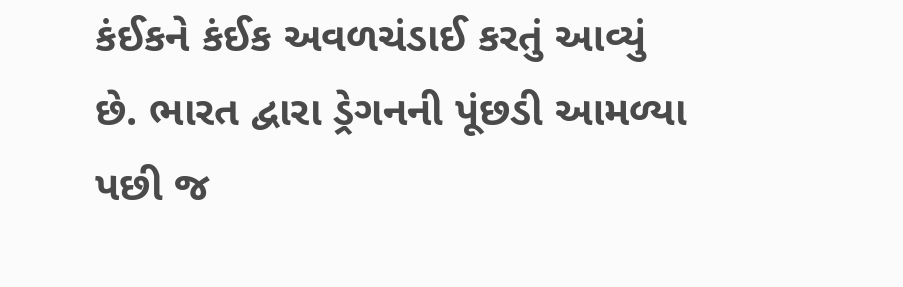કંઈકને કંઈક અવળચંડાઈ કરતું આવ્યું છે. ભારત દ્વારા ડ્રેગનની પૂંછડી આમળ્યા પછી જ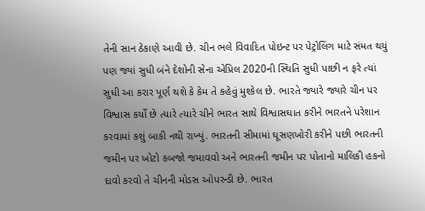તેની સાન ઠેકાણે આવી છે. ચીન ભલે વિવાદિત પોઇન્ટ પર પેટ્રોલિંગ માટે સંમત થયું પણ જ્યાં સુધી બંને દેશોની સેના એપ્રિલ 2020ની સ્થિતિ સુધી પાછી ન ફરે ત્યાં સુધી આ કરાર પૂર્ણ થશે કે કેમ તે કહેવું મુશ્કેલ છે. ભારતે જ્યારે જ્યારે ચીન પર વિશ્વાસ કર્યો છે ત્યારે ત્યારે ચીને ભારત સાથે વિશ્વાસઘાત કરીને ભારતને પરેશાન કરવામાં કશું બાકી નથી રાખ્યું. ભારતની સીમામાં ઘૂસણખોરી કરીને પછી ભારતની જમીન પર ખોટો કબજો જમાવવો અને ભારતની જમીન પર પોતાનો માલિકી હકનો દાવો કરવો તે ચીનની મોડસ ઓપરન્ડી છે. ભારત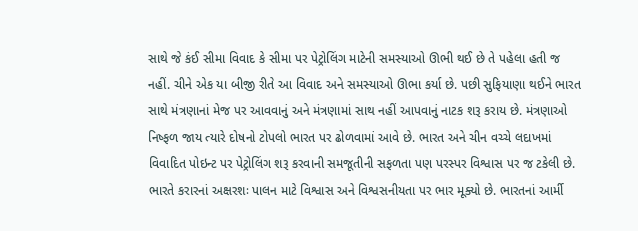સાથે જે કંઈ સીમા વિવાદ કે સીમા પર પેટ્રોલિંગ માટેની સમસ્યાઓ ઊભી થઈ છે તે પહેલા હતી જ નહીં. ચીને એક યા બીજી રીતે આ વિવાદ અને સમસ્યાઓ ઊભા કર્યા છે. પછી સુફિયાણા થઈને ભારત સાથે મંત્રણાનાં મેજ પર આવવાનું અને મંત્રણામાં સાથ નહીં આપવાનું નાટક શરૂ કરાય છે. મંત્રણાઓ નિષ્ફળ જાય ત્યારે દોષનો ટોપલો ભારત પર ઢોળવામાં આવે છે. ભારત અને ચીન વચ્ચે લદાખમાં વિવાદિત પોઇન્ટ પર પેટ્રોલિંગ શરૂ કરવાની સમજૂતીની સફળતા પણ પરસ્પર વિશ્વાસ પર જ ટકેલી છે. ભારતે કરારનાં અક્ષરશઃ પાલન માટે વિશ્વાસ અને વિશ્વસનીયતા પર ભાર મૂક્યો છે. ભારતનાં આર્મી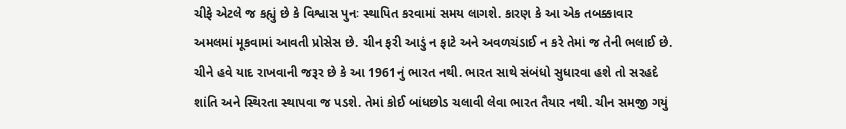ચીફે એટલે જ કહ્યું છે કે વિશ્વાસ પુનઃ સ્થાપિત કરવામાં સમય લાગશે. કારણ કે આ એક તબક્કાવાર અમલમાં મૂકવામાં આવતી પ્રોસેસ છે. ચીન ફરી આડું ન ફાટે અને અવળચંડાઈ ન કરે તેમાં જ તેની ભલાઈ છે. ચીને હવે યાદ રાખવાની જરૂર છે કે આ 1961નું ભારત નથી. ભારત સાથે સંબંધો સુધારવા હશે તો સરહદે શાંતિ અને સ્થિરતા સ્થાપવા જ પડશે. તેમાં કોઈ બાંધછોડ ચલાવી લેવા ભારત તૈયાર નથી. ચીન સમજી ગયું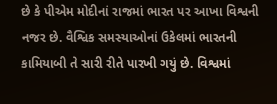છે કે પીએમ મોદીનાં રાજમાં ભારત પર આખા વિશ્વની નજર છે. વૈશ્વિક સમસ્યાઓનાં ઉકેલમાં ભારતની કામિયાબી તે સારી રીતે પારખી ગયું છે. વિશ્વમાં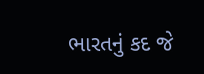ભારતનું કદ જે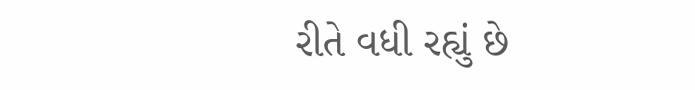રીતે વધી રહ્યું છે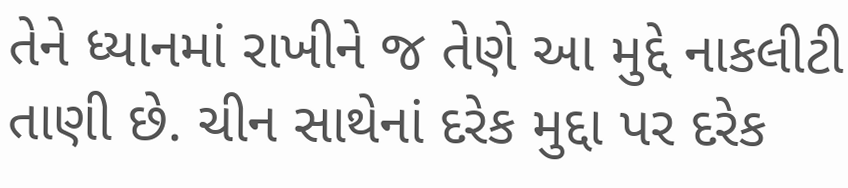તેને ધ્યાનમાં રાખીને જ તેણે આ મુદ્દે નાકલીટી તાણી છે. ચીન સાથેનાં દરેક મુદ્દા પર દરેક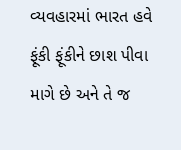વ્યવહારમાં ભારત હવે ફૂંકી ફૂંકીને છાશ પીવા માગે છે અને તે જ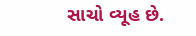સાચો વ્યૂહ છે.